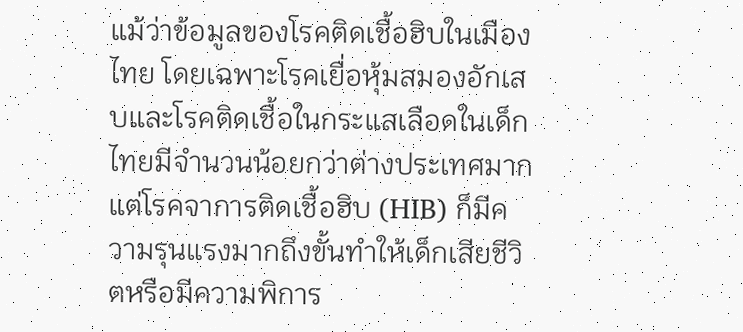แม้ว่าข้อมูลของโรคติดเชื้อฮิบในเมืองไทย โดยเฉพาะโรคเยื่อหุ้มสมองอักเสบและโรคติดเชื้อในกระแสเลือดในเด็กไทยมีจำนวนน้อยกว่าต่างประเทศมาก แต่โรคจาการติดเชื้อฮิบ (HIB) ก็มีความรุนแรงมากถึงขั้นทำให้เด็กเสียชีวิตหรือมีความพิการ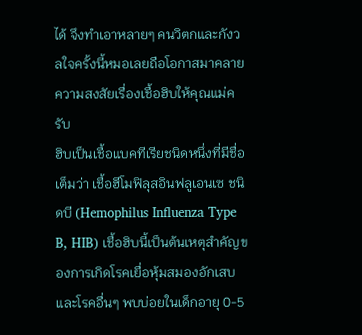ได้ จึงทำเอาหลายๆ คนวิตกและกังวลใจครั้งนี้หมอเลยถือโอกาสมาคลายความสงสัยเรื่องเชื้อฮิบให้คุณแม่ครับ
ฮิบเป็นเชื้อแบคทีเรียชนิดหนึ่งที่มีชื่อเต็มว่า เชื้อฮีโมฟิลุสอินฟลูเอนเซ ชนิดบี (Hemophilus Influenza Type B, HIB) เชื้อฮิบนี้เป็นต้นเหตุสำคัญของการเกิดโรคเยื่อหุ้มสมองอักเสบ และโรคอื่นๆ พบบ่อยในเด็กอายุ 0-5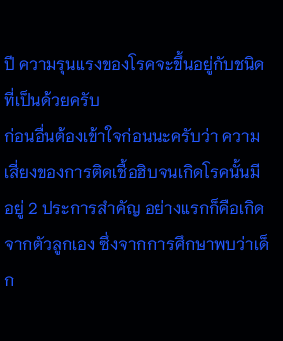ปี ความรุนแรงของโรคจะขึ้นอยู่กับชนิดที่เป็นด้วยครับ
ก่อนอื่นต้องเข้าใจก่อนนะครับว่า ความเสี่ยงของการติดเชื้อฮิบจนเกิดโรคนั้นมีอยู่ 2 ประการสำคัญ อย่างแรกก็คือเกิดจากตัวลูกเอง ซึ่งจากการศึกษาพบว่าเด็ก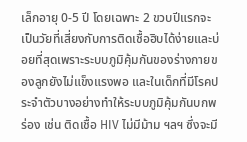เล็กอายุ 0-5 ปี โดยเฉพาะ 2 ขวบปีแรกจะเป็นวัยที่เสี่ยงกับการติดเชื้อฮิบได้ง่ายและบ่อยที่สุดเพราะระบบภูมิคุ้มกันของร่างกายของลูกยังไม่แข็งแรงพอ และในเด็กที่มีโรคประจำตัวบางอย่างทำให้ระบบภูมิคุ้มกันบกพร่อง เช่น ติดเชื้อ HIV ไม่มีม้าม ฯลฯ ซึ่งจะมี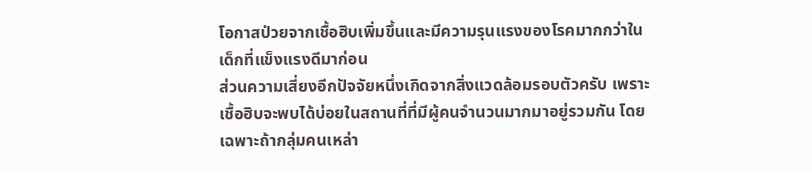โอกาสป่วยจากเชื้อฮิบเพิ่มขึ้นและมีความรุนแรงของโรคมากกว่าในเด็กที่แข็งแรงดีมาก่อน
ส่วนความเสี่ยงอีกปัจจัยหนึ่งเกิดจากสิ่งแวดล้อมรอบตัวครับ เพราะเชื้อฮิบจะพบได้บ่อยในสถานที่ที่มีผู้คนจำนวนมากมาอยู่รวมกัน โดยเฉพาะถ้ากลุ่มคนเหล่า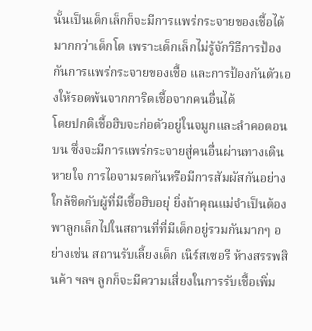นั้นเป็นเด็กเล็กก็จะมีการแพร่กระจายของเชื้อได้มากกว่าเด็กโต เพราะเด็กเล็กไม่รู้จักวิธีการป้องกันการแพร่กระจายของเชื้อ และการป้องกันตัวเองให้รอดพ้นจากการิดเชื้อจากคนอื่นได้
โดยปกติเชื้อฮิบจะก่อตัวอยู่ในจมูกและลำคอตอนบน ซึ่งจะมีการแพร่กระจายสู่คนอื่นผ่านทางเดินหายใจ การไอจามรดกันหรือมีการสัมผัสกันอย่างใกล้ชิดกับผู้ที่มีเชื้อฮิบอยุ่ ยิ่งถ้าคุณแม่จำเป็นต้องพาลูกเล็กไปในสถานที่ที่มีเด็กอยู่รวมกันมากๆ อย่างเช่น สถานรับเลี้ยงเด็ก เนิร์สเซอรี ห้างสรรพสินค้า ฯลฯ ลูกก็จะมีความเสี่ยงในการรับเชื้อเพิ่ม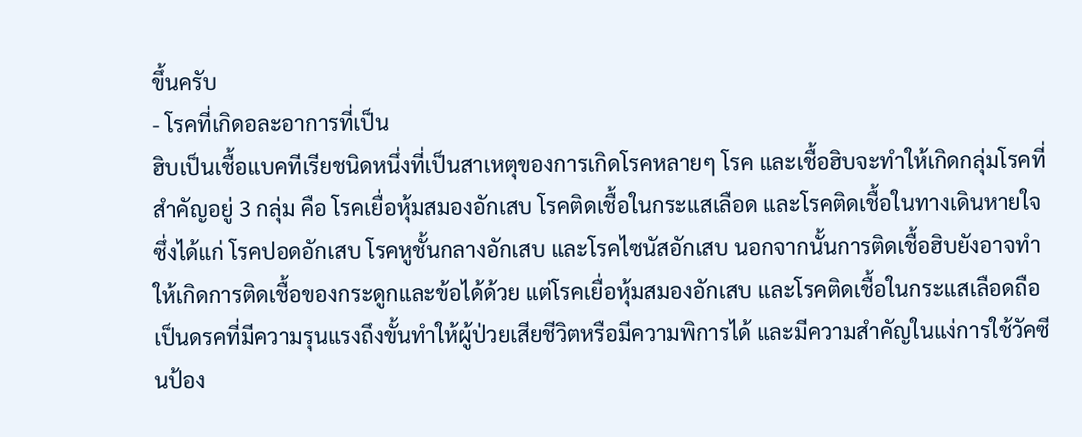ขึ้นครับ
- โรคที่เกิดอละอาการที่เป็น
ฮิบเป็นเชื้อแบคทีเรียชนิดหนึ่งที่เป็นสาเหตุของการเกิดโรคหลายๆ โรค และเชื้อฮิบจะทำให้เกิดกลุ่มโรคที่สำคัญอยู่ 3 กลุ่ม คือ โรคเยื่อหุ้มสมองอักเสบ โรคติดเชื้อในกระแสเลือด และโรคติดเชื้อในทางเดินหายใจ ซึ่งได้แก่ โรคปอดอักเสบ โรคหูชั้นกลางอักเสบ และโรคไซนัสอักเสบ นอกจากนั้นการติดเชื้อฮิบยังอาจทำให้เกิดการติดเชื้อของกระดูกและข้อได้ด้วย แต่โรคเยื่อหุ้มสมองอักเสบ และโรคติดเชื้อในกระแสเลือดถือเป็นดรคที่มีความรุนแรงถึงขั้นทำให้ผู้ป่วยเสียชีวิตหรือมีความพิการได้ และมีความสำคัญในแง่การใช้วัคซีนป้อง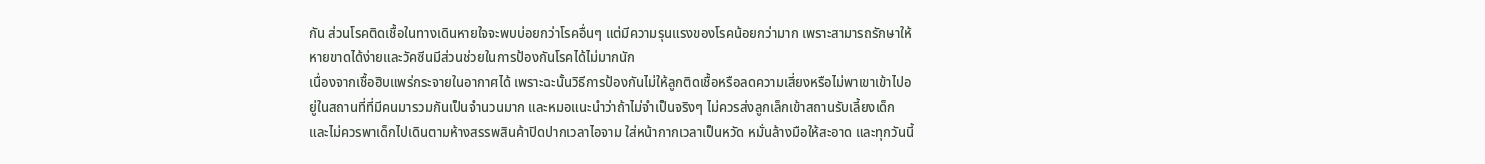กัน ส่วนโรคติดเชื้อในทางเดินหายใจจะพบบ่อยกว่าโรคอื่นๆ แต่มีความรุนแรงของโรคน้อยกว่ามาก เพราะสามารถรักษาให้หายขาดได้ง่ายและวัคซีนมีส่วนช่วยในการป้องกันโรคได้ไม่มากนัก
เนื่องจากเชื้อฮิบแพร่กระจายในอากาศได้ เพราะฉะนั้นวิธีการป้องกันไม่ให้ลูกติดเชื้อหรือลดความเสี่ยงหรือไม่พาเขาเข้าไปอยู่ในสถานที่ที่มีคนมารวมกันเป็นจำนวนมาก และหมอแนะนำว่าถ้าไม่จำเป็นจริงๆ ไม่ควรส่งลูกเล็กเข้าสถานรับเลี้ยงเด็ก และไม่ควรพาเด็กไปเดินตามห้างสรรพสินค้าปิดปากเวลาไอจาม ใส่หน้ากากเวลาเป็นหวัด หมั่นล้างมือให้สะอาด และทุกวันนี้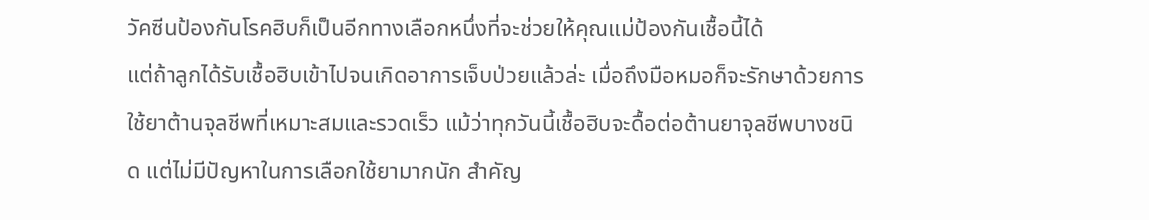วัคซีนป้องกันโรคฮิบก็เป็นอีกทางเลือกหนึ่งที่จะช่วยให้คุณแม่ป้องกันเชื้อนี้ได้
แต่ถ้าลูกได้รับเชื้อฮิบเข้าไปจนเกิดอาการเจ็บป่วยแล้วล่ะ เมื่อถึงมือหมอก็จะรักษาด้วยการใช้ยาต้านจุลชีพที่เหมาะสมและรวดเร็ว แม้ว่าทุกวันนี้เชื้อฮิบจะดื้อต่อต้านยาจุลชีพบางชนิด แต่ไม่มีปัญหาในการเลือกใช้ยามากนัก สำคัญ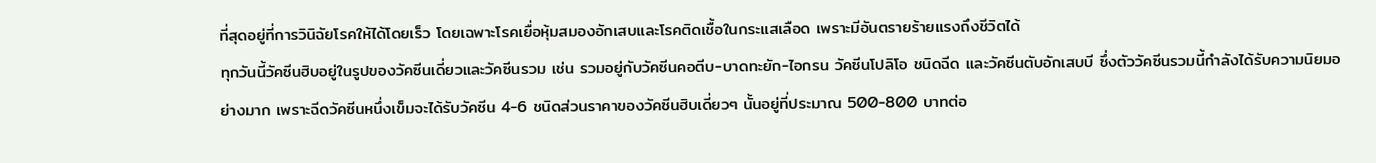ที่สุดอยู่ที่การวินิฉัยโรคให้ได้โดยเร็ว โดยเฉพาะโรคเยื่อหุ้มสมองอักเสบและโรคติดเชื้อในกระแสเลือด เพราะมีอันตรายร้ายแรงถึงชีวิตได้
ทุกวันนี้วัคซีนฮิบอยู่ในรูปของวัคซีนเดี่ยวและวัคซีนรวม เช่น รวมอยู่กับวัคซีนคอตีบ-บาดทะยัก-ไอกรน วัคซีนโปลิโอ ชนิดฉีด และวัคซีนตับอักเสบบี ซึ่งตัววัคซีนรวมนี้กำลังได้รับความนิยมอย่างมาก เพราะฉีดวัคซีนหนึ่งเข็มจะได้รับวัคซีน 4-6 ชนิดส่วนราคาของวัคซีนฮิบเดี่ยวๆ นั้นอยู่ที่ประมาณ 500-800 บาทต่อ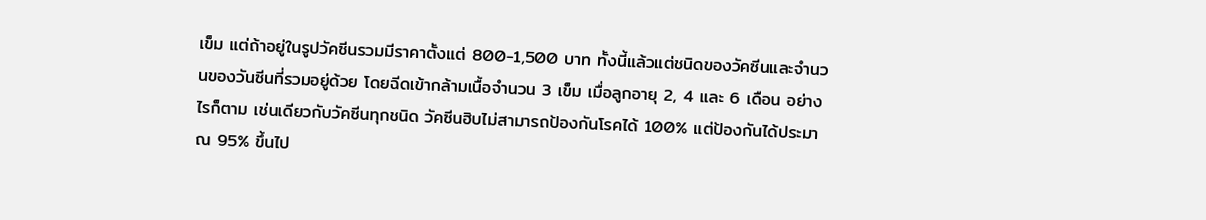เข็ม แต่ถ้าอยู่ในรูปวัคซีนรวมมีราคาตั้งแต่ 800-1,500 บาท ทั้งนี้แล้วแต่ชนิดของวัคซีนและจำนวนของวันซีนที่รวมอยู่ด้วย โดยฉีดเข้ากล้ามเนื้อจำนวน 3 เข็ม เมื่อลูกอายุ 2, 4 และ 6 เดือน อย่างไรก็ตาม เช่นเดียวกับวัคซีนทุกชนิด วัคซีนฮิบไม่สามารถป้องกันโรคได้ 100% แต่ป้องกันได้ประมาณ 95% ขึ้นไป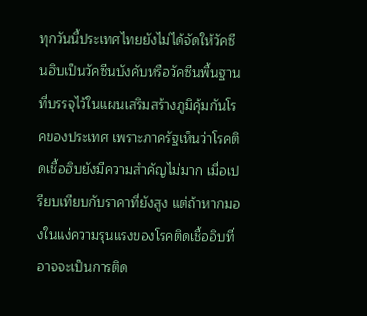ทุกวันนี้ประเทศไทยยังไม่ได้จัดให้วัคซีนฮิบเป็นวัคซีนบังคับหรือวัคซีนพื้นฐานที่บรรจุไว้ในแผนเสริมสร้างภูมิคุ้มกันโรคของประเทศ เพราะภาครัฐเห็นว่าโรคติดเชื้อฮิบยังมีความสำคัญไม่มาก เมื่อเปรียบเทียบกับราคาที่ยังสูง แต่ถ้าหากมองในแง่ความรุนแรงของโรคติดเชื้ออิบที่อาจจะเป็นการติด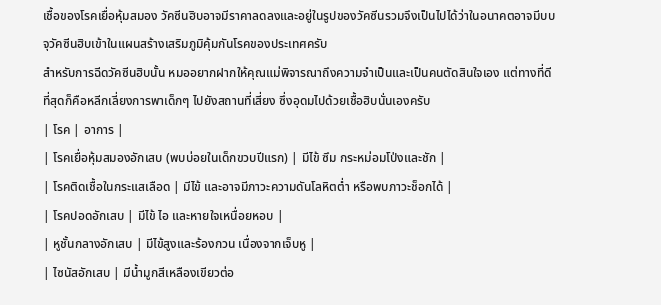เชื้อของโรคเยื่อหุ้มสมอง วัคซีนฮิบอาจมีราคาลดลงและอยู่ในรูปของวัคซีนรวมจึงเป็นไปได้ว่าในอนาคตอาจมีบบจุวัคซีนฮิบเข้าในแผนสร้างเสริมภูมิคุ้มกันโรคของประเทศครับ
สำหรับการฉีดวัคซีนฮิบนั้น หมออยากฝากให้คุณแม่พิจารณาถึงความจำเป็นและเป็นคนตัดสินใจเอง แต่ทางที่ดีที่สุดก็คือหลีกเลี่ยงการพาเด็กๆ ไปยังสถานที่เสี่ยง ซึ่งอุดมไปด้วยเชื้อฮิบนั่นเองครับ
| โรค | อาการ |
| โรคเยื่อหุ้มสมองอักเสบ (พบบ่อยในเด็กขวบปีแรก) | มีไข้ ซึม กระหม่อมโป่งและชัก |
| โรคติดเชื้อในกระแสเลือด | มีไข้ และอาจมีภาวะความดันโลหิตต่ำ หรือพบภาวะช็อกได้ |
| โรคปอดอักเสบ | มีไข้ ไอ และหายใจเหนื่อยหอบ |
| หูชั้นกลางอักเสบ | มีไข้สูงและร้องกวน เนื่องจากเจ็บหู |
| ไซนัสอักเสบ | มีน้ำมูกสีเหลืองเขียวต่อ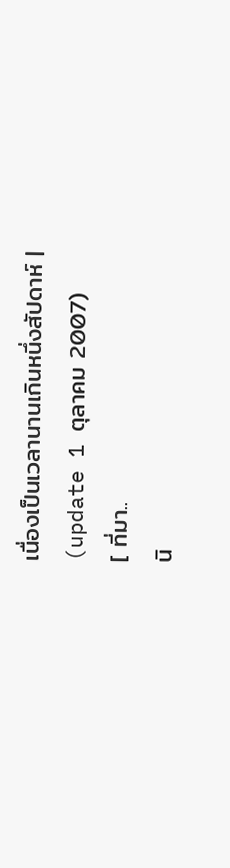เนื่องเป็นเวลานานเกินหนึ่งสัปดาห์ |
(update 1 ตุลาคม 2007)
[ ที่มา..
นิ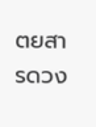ตยสารดวง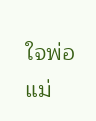ใจพ่อแม่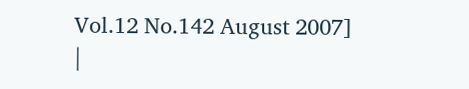Vol.12 No.142 August 2007]
|